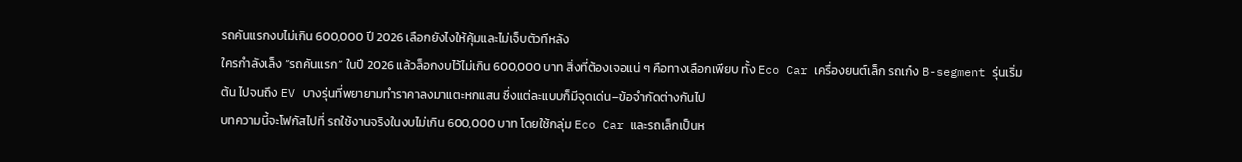รถคันแรกงบไม่เกิน 600,000 ปี 2026 เลือกยังไงให้คุ้มและไม่เจ็บตัวทีหลัง
ใครกำลังเล็ง “รถคันแรก” ในปี 2026 แล้วล็อกงบไว้ไม่เกิน 600,000 บาท สิ่งที่ต้องเจอแน่ ๆ คือทางเลือกเพียบ ทั้ง Eco Car เครื่องยนต์เล็ก รถเก๋ง B-segment รุ่นเริ่มต้น ไปจนถึง EV บางรุ่นที่พยายามทำราคาลงมาแตะหกแสน ซึ่งแต่ละแบบก็มีจุดเด่น–ข้อจำกัดต่างกันไป
บทความนี้จะโฟกัสไปที่ รถใช้งานจริงในงบไม่เกิน 600,000 บาท โดยใช้กลุ่ม Eco Car และรถเล็กเป็นห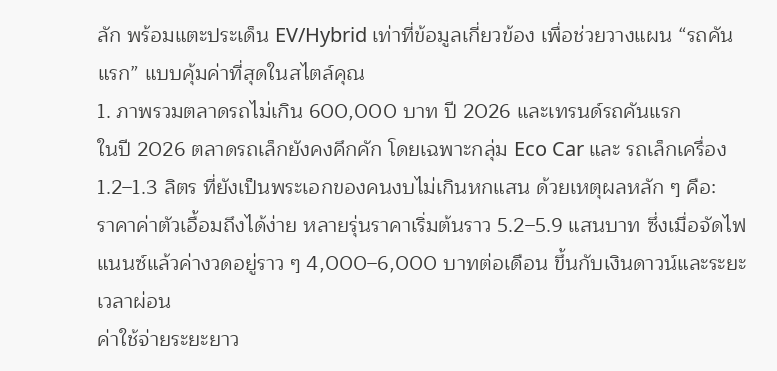ลัก พร้อมแตะประเด็น EV/Hybrid เท่าที่ข้อมูลเกี่ยวข้อง เพื่อช่วยวางแผน “รถคันแรก” แบบคุ้มค่าที่สุดในสไตล์คุณ
1. ภาพรวมตลาดรถไม่เกิน 600,000 บาท ปี 2026 และเทรนด์รถคันแรก
ในปี 2026 ตลาดรถเล็กยังคงคึกคัก โดยเฉพาะกลุ่ม Eco Car และ รถเล็กเครื่อง 1.2–1.3 ลิตร ที่ยังเป็นพระเอกของคนงบไม่เกินหกแสน ด้วยเหตุผลหลัก ๆ คือ:
ราคาค่าตัวเอื้อมถึงได้ง่าย หลายรุ่นราคาเริ่มต้นราว 5.2–5.9 แสนบาท ซึ่งเมื่อจัดไฟแนนซ์แล้วค่างวดอยู่ราว ๆ 4,000–6,000 บาทต่อเดือน ขึ้นกับเงินดาวน์และระยะเวลาผ่อน
ค่าใช้จ่ายระยะยาว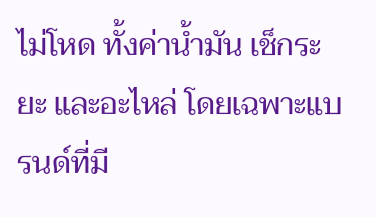ไม่โหด ทั้งค่าน้ำมัน เช็กระยะ และอะไหล่ โดยเฉพาะแบรนด์ที่มี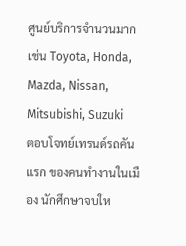ศูนย์บริการจำนวนมาก เช่น Toyota, Honda, Mazda, Nissan, Mitsubishi, Suzuki
ตอบโจทย์เทรนด์รถคันแรก ของคนทำงานในเมือง นักศึกษาจบให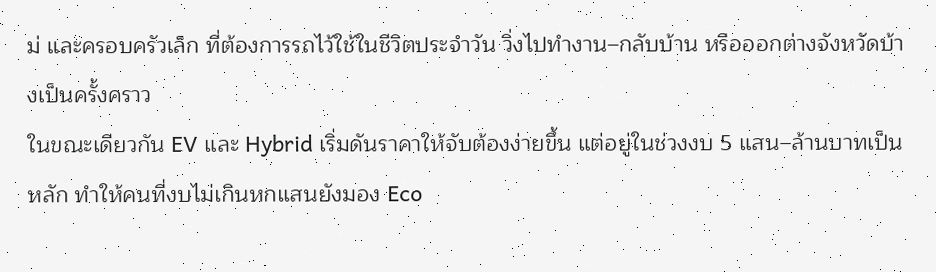ม่ และครอบครัวเล็ก ที่ต้องการรถไว้ใช้ในชีวิตประจำวัน วิ่งไปทำงาน–กลับบ้าน หรือออกต่างจังหวัดบ้างเป็นครั้งคราว
ในขณะเดียวกัน EV และ Hybrid เริ่มดันราคาให้จับต้องง่ายขึ้น แต่อยู่ในช่วงงบ 5 แสน–ล้านบาทเป็นหลัก ทำให้คนที่งบไม่เกินหกแสนยังมอง Eco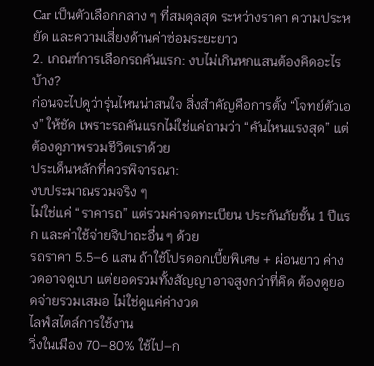Car เป็นตัวเลือกกลาง ๆ ที่สมดุลสุด ระหว่างราคา ความประหยัด และความเสี่ยงด้านค่าซ่อมระยะยาว
2. เกณฑ์การเลือกรถคันแรก: งบไม่เกินหกแสนต้องคิดอะไรบ้าง?
ก่อนจะไปดูว่ารุ่นไหนน่าสนใจ สิ่งสำคัญคือการตั้ง “โจทย์ตัวเอง” ให้ชัด เพราะรถคันแรกไม่ใช่แค่ถามว่า “คันไหนแรงสุด” แต่ต้องดูภาพรวมชีวิตเราด้วย
ประเด็นหลักที่ควรพิจารณา:
งบประมาณรวมจริง ๆ
ไม่ใช่แค่ “ราคารถ” แต่รวมค่าจดทะเบียน ประกันภัยชั้น 1 ปีแรก และค่าใช้จ่ายจิปาถะอื่น ๆ ด้วย
รถราคา 5.5–6 แสน ถ้าใช้โปรดอกเบี้ยพิเศษ + ผ่อนยาว ค่างวดอาจดูเบา แต่ยอดรวมทั้งสัญญาอาจสูงกว่าที่คิด ต้องดูยอดจ่ายรวมเสมอ ไม่ใช่ดูแค่ค่างวด
ไลฟ์สไตล์การใช้งาน
วิ่งในเมือง 70–80% ใช้ไป–ก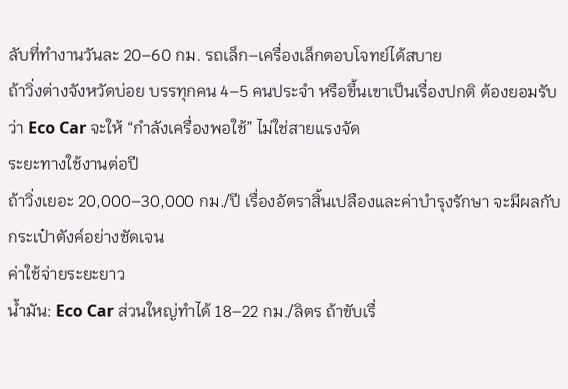ลับที่ทำงานวันละ 20–60 กม. รถเล็ก–เครื่องเล็กตอบโจทย์ได้สบาย
ถ้าวิ่งต่างจังหวัดบ่อย บรรทุกคน 4–5 คนประจำ หรือขึ้นเขาเป็นเรื่องปกติ ต้องยอมรับว่า Eco Car จะให้ “กำลังเครื่องพอใช้” ไม่ใช่สายแรงจัด
ระยะทางใช้งานต่อปี
ถ้าวิ่งเยอะ 20,000–30,000 กม./ปี เรื่องอัตราสิ้นเปลืองและค่าบำรุงรักษา จะมีผลกับกระเป๋าตังค์อย่างชัดเจน
ค่าใช้จ่ายระยะยาว
น้ำมัน: Eco Car ส่วนใหญ่ทำได้ 18–22 กม./ลิตร ถ้าขับเรื่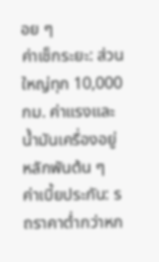อย ๆ
ค่าเช็กระยะ: ส่วนใหญ่ทุก 10,000 กม. ค่าแรงและน้ำมันเครื่องอยู่หลักพันต้น ๆ
ค่าเบี้ยประกัน: รถราคาต่ำกว่าหก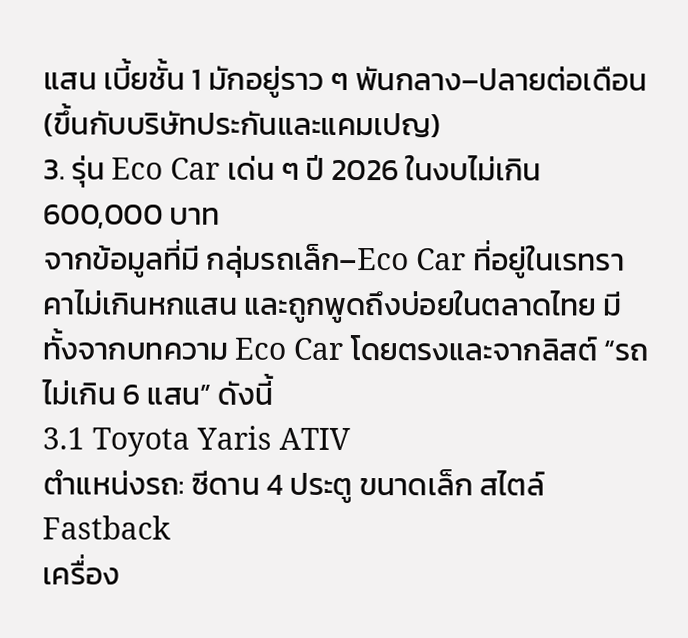แสน เบี้ยชั้น 1 มักอยู่ราว ๆ พันกลาง–ปลายต่อเดือน (ขึ้นกับบริษัทประกันและแคมเปญ)
3. รุ่น Eco Car เด่น ๆ ปี 2026 ในงบไม่เกิน 600,000 บาท
จากข้อมูลที่มี กลุ่มรถเล็ก–Eco Car ที่อยู่ในเรทราคาไม่เกินหกแสน และถูกพูดถึงบ่อยในตลาดไทย มีทั้งจากบทความ Eco Car โดยตรงและจากลิสต์ “รถไม่เกิน 6 แสน” ดังนี้
3.1 Toyota Yaris ATIV
ตำแหน่งรถ: ซีดาน 4 ประตู ขนาดเล็ก สไตล์ Fastback
เครื่อง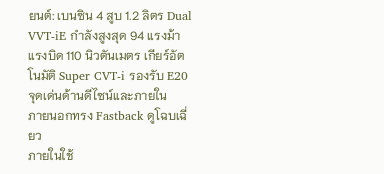ยนต์: เบนซิน 4 สูบ 1.2 ลิตร Dual VVT-iE กำลังสูงสุด 94 แรงม้า แรงบิด 110 นิวตันเมตร เกียร์อัตโนมัติ Super CVT-i รองรับ E20
จุดเด่นด้านดีไซน์และภายใน
ภายนอกทรง Fastback ดูโฉบเฉี่ยว
ภายในใช้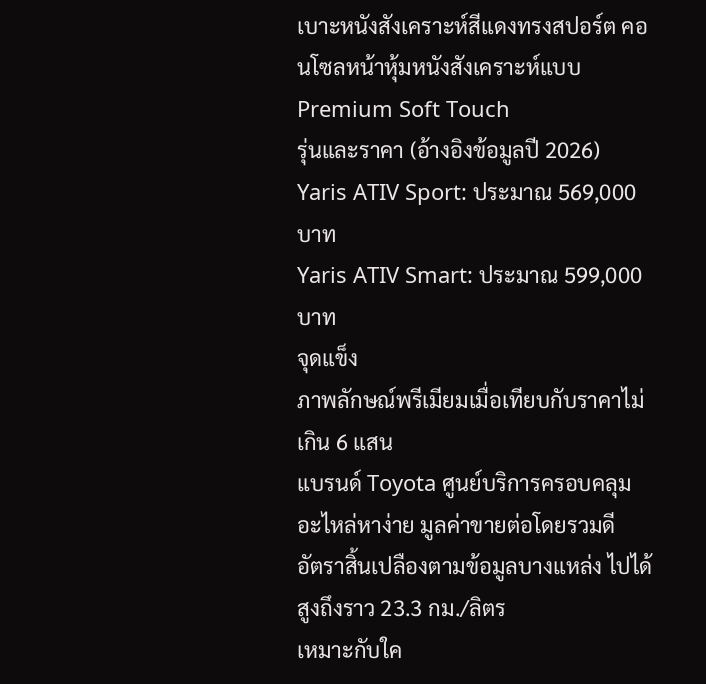เบาะหนังสังเคราะห์สีแดงทรงสปอร์ต คอนโซลหน้าหุ้มหนังสังเคราะห์แบบ Premium Soft Touch
รุ่นและราคา (อ้างอิงข้อมูลปี 2026)
Yaris ATIV Sport: ประมาณ 569,000 บาท
Yaris ATIV Smart: ประมาณ 599,000 บาท
จุดแข็ง
ภาพลักษณ์พรีเมียมเมื่อเทียบกับราคาไม่เกิน 6 แสน
แบรนด์ Toyota ศูนย์บริการครอบคลุม อะไหล่หาง่าย มูลค่าขายต่อโดยรวมดี
อัตราสิ้นเปลืองตามข้อมูลบางแหล่ง ไปได้สูงถึงราว 23.3 กม./ลิตร
เหมาะกับใค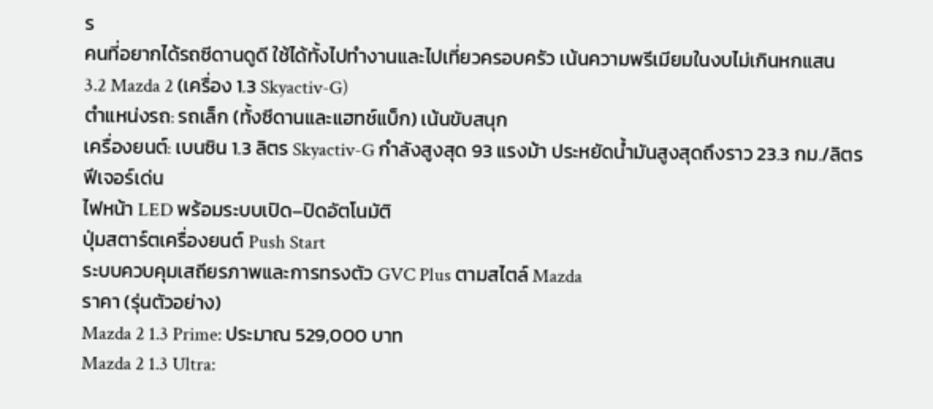ร
คนที่อยากได้รถซีดานดูดี ใช้ได้ทั้งไปทำงานและไปเที่ยวครอบครัว เน้นความพรีเมียมในงบไม่เกินหกแสน
3.2 Mazda 2 (เครื่อง 1.3 Skyactiv-G)
ตำแหน่งรถ: รถเล็ก (ทั้งซีดานและแฮทช์แบ็ก) เน้นขับสนุก
เครื่องยนต์: เบนซิน 1.3 ลิตร Skyactiv-G กำลังสูงสุด 93 แรงม้า ประหยัดน้ำมันสูงสุดถึงราว 23.3 กม./ลิตร
ฟีเจอร์เด่น
ไฟหน้า LED พร้อมระบบเปิด–ปิดอัตโนมัติ
ปุ่มสตาร์ตเครื่องยนต์ Push Start
ระบบควบคุมเสถียรภาพและการทรงตัว GVC Plus ตามสไตล์ Mazda
ราคา (รุ่นตัวอย่าง)
Mazda 2 1.3 Prime: ประมาณ 529,000 บาท
Mazda 2 1.3 Ultra: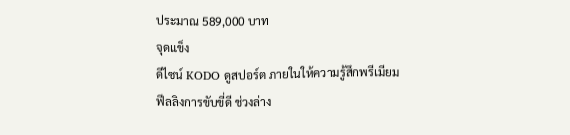ประมาณ 589,000 บาท
จุดแข็ง
ดีไซน์ KODO ดูสปอร์ต ภายในให้ความรู้สึกพรีเมียม
ฟีลลิงการขับขี่ดี ช่วงล่าง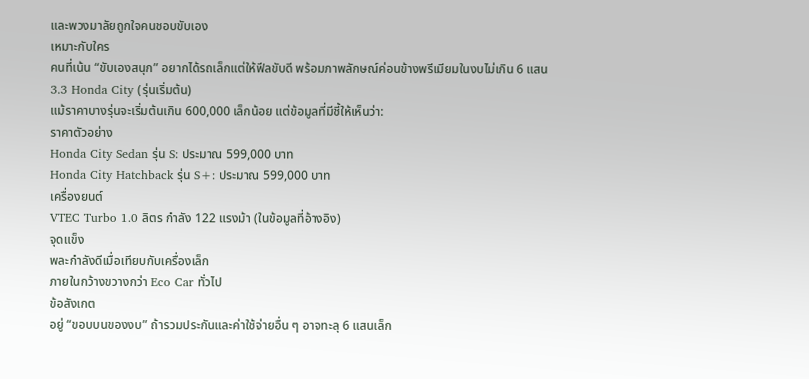และพวงมาลัยถูกใจคนชอบขับเอง
เหมาะกับใคร
คนที่เน้น “ขับเองสนุก” อยากได้รถเล็กแต่ให้ฟีลขับดี พร้อมภาพลักษณ์ค่อนข้างพรีเมียมในงบไม่เกิน 6 แสน
3.3 Honda City (รุ่นเริ่มต้น)
แม้ราคาบางรุ่นจะเริ่มต้นเกิน 600,000 เล็กน้อย แต่ข้อมูลที่มีชี้ให้เห็นว่า:
ราคาตัวอย่าง
Honda City Sedan รุ่น S: ประมาณ 599,000 บาท
Honda City Hatchback รุ่น S+: ประมาณ 599,000 บาท
เครื่องยนต์
VTEC Turbo 1.0 ลิตร กำลัง 122 แรงม้า (ในข้อมูลที่อ้างอิง)
จุดแข็ง
พละกำลังดีเมื่อเทียบกับเครื่องเล็ก
ภายในกว้างขวางกว่า Eco Car ทั่วไป
ข้อสังเกต
อยู่ “ขอบบนของงบ” ถ้ารวมประกันและค่าใช้จ่ายอื่น ๆ อาจทะลุ 6 แสนเล็ก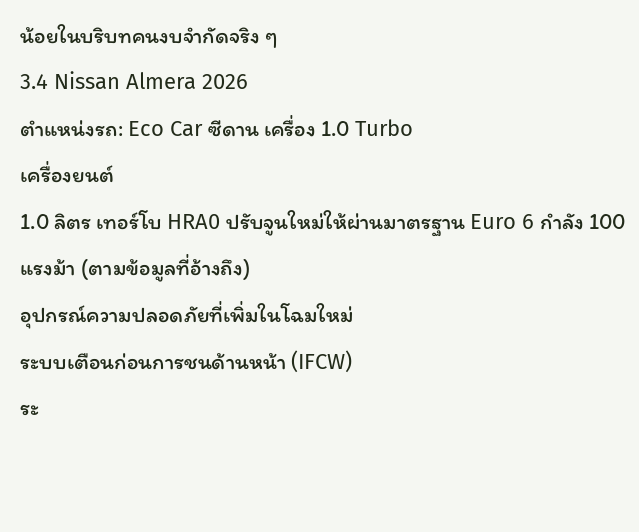น้อยในบริบทคนงบจำกัดจริง ๆ
3.4 Nissan Almera 2026
ตำแหน่งรถ: Eco Car ซีดาน เครื่อง 1.0 Turbo
เครื่องยนต์
1.0 ลิตร เทอร์โบ HRA0 ปรับจูนใหม่ให้ผ่านมาตรฐาน Euro 6 กำลัง 100 แรงม้า (ตามข้อมูลที่อ้างถึง)
อุปกรณ์ความปลอดภัยที่เพิ่มในโฉมใหม่
ระบบเตือนก่อนการชนด้านหน้า (IFCW)
ระ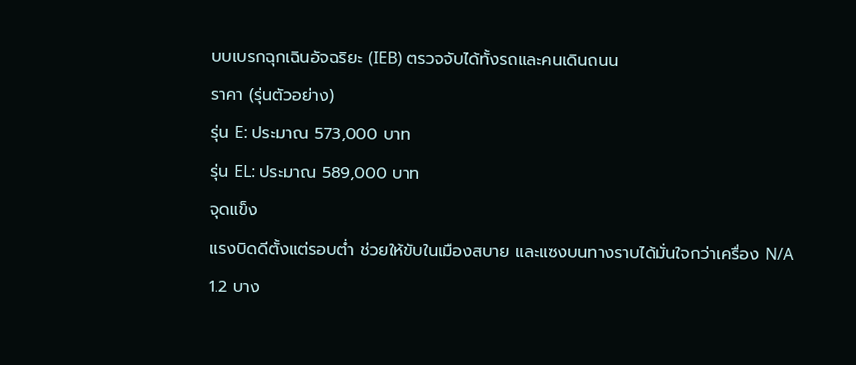บบเบรกฉุกเฉินอัจฉริยะ (IEB) ตรวจจับได้ทั้งรถและคนเดินถนน
ราคา (รุ่นตัวอย่าง)
รุ่น E: ประมาณ 573,000 บาท
รุ่น EL: ประมาณ 589,000 บาท
จุดแข็ง
แรงบิดดีตั้งแต่รอบต่ำ ช่วยให้ขับในเมืองสบาย และแซงบนทางราบได้มั่นใจกว่าเครื่อง N/A 1.2 บาง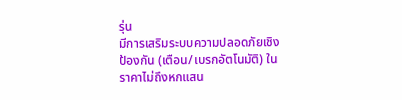รุ่น
มีการเสริมระบบความปลอดภัยเชิงป้องกัน (เตือน/เบรกอัตโนมัติ) ในราคาไม่ถึงหกแสน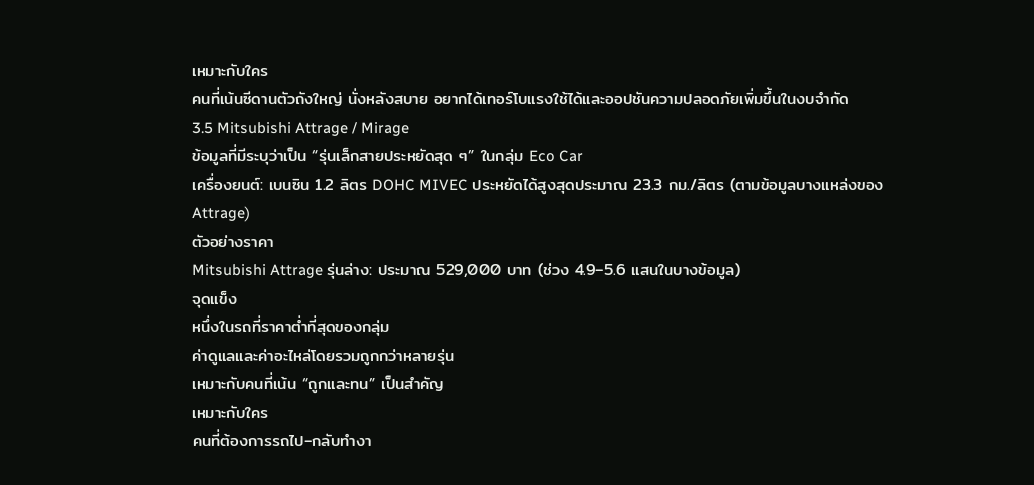เหมาะกับใคร
คนที่เน้นซีดานตัวถังใหญ่ นั่งหลังสบาย อยากได้เทอร์โบแรงใช้ได้และออปชันความปลอดภัยเพิ่มขึ้นในงบจำกัด
3.5 Mitsubishi Attrage / Mirage
ข้อมูลที่มีระบุว่าเป็น “รุ่นเล็กสายประหยัดสุด ๆ” ในกลุ่ม Eco Car
เครื่องยนต์: เบนซิน 1.2 ลิตร DOHC MIVEC ประหยัดได้สูงสุดประมาณ 23.3 กม./ลิตร (ตามข้อมูลบางแหล่งของ Attrage)
ตัวอย่างราคา
Mitsubishi Attrage รุ่นล่าง: ประมาณ 529,000 บาท (ช่วง 4.9–5.6 แสนในบางข้อมูล)
จุดแข็ง
หนึ่งในรถที่ราคาต่ำที่สุดของกลุ่ม
ค่าดูแลและค่าอะไหล่โดยรวมถูกกว่าหลายรุ่น
เหมาะกับคนที่เน้น “ถูกและทน” เป็นสำคัญ
เหมาะกับใคร
คนที่ต้องการรถไป–กลับทำงา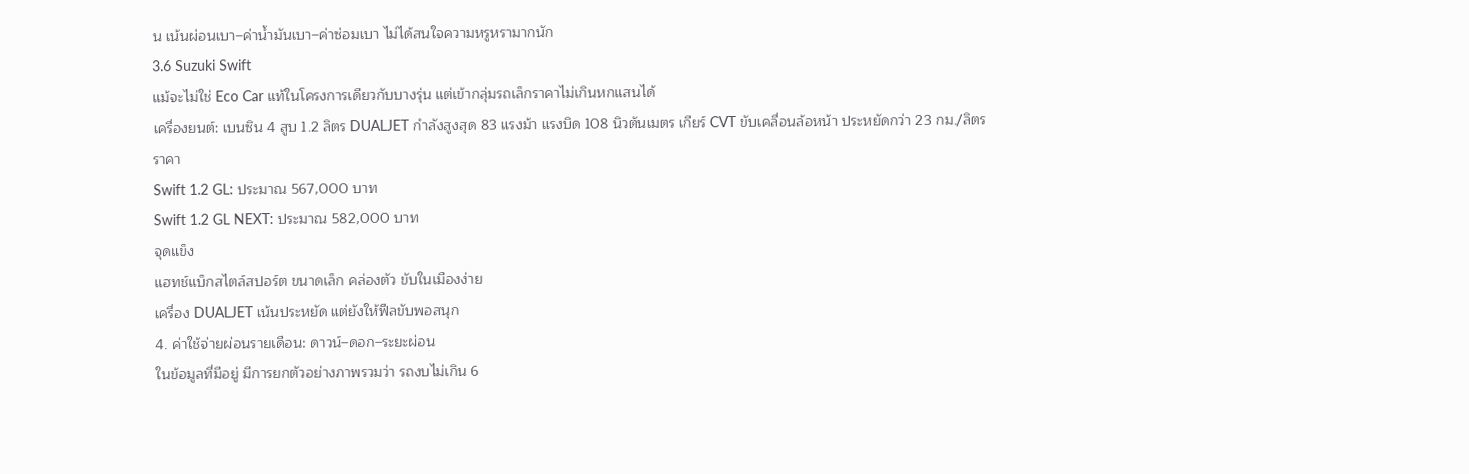น เน้นผ่อนเบา–ค่าน้ำมันเบา–ค่าซ่อมเบา ไม่ได้สนใจความหรูหรามากนัก
3.6 Suzuki Swift
แม้จะไม่ใช่ Eco Car แท้ในโครงการเดียวกับบางรุ่น แต่เข้ากลุ่มรถเล็กราคาไม่เกินหกแสนได้
เครื่องยนต์: เบนซิน 4 สูบ 1.2 ลิตร DUALJET กำลังสูงสุด 83 แรงม้า แรงบิด 108 นิวตันเมตร เกียร์ CVT ขับเคลื่อนล้อหน้า ประหยัดกว่า 23 กม./ลิตร
ราคา
Swift 1.2 GL: ประมาณ 567,000 บาท
Swift 1.2 GL NEXT: ประมาณ 582,000 บาท
จุดแข็ง
แฮทช์แบ็กสไตล์สปอร์ต ขนาดเล็ก คล่องตัว ขับในเมืองง่าย
เครื่อง DUALJET เน้นประหยัด แต่ยังให้ฟีลขับพอสนุก
4. ค่าใช้จ่ายผ่อนรายเดือน: ดาวน์–ดอก–ระยะผ่อน
ในข้อมูลที่มีอยู่ มีการยกตัวอย่างภาพรวมว่า รถงบไม่เกิน 6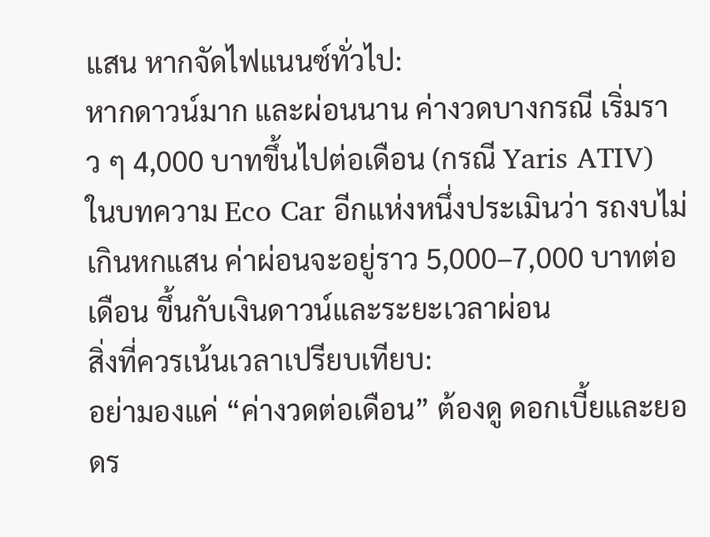แสน หากจัดไฟแนนซ์ทั่วไป:
หากดาวน์มาก และผ่อนนาน ค่างวดบางกรณี เริ่มราว ๆ 4,000 บาทขึ้นไปต่อเดือน (กรณี Yaris ATIV)
ในบทความ Eco Car อีกแห่งหนึ่งประเมินว่า รถงบไม่เกินหกแสน ค่าผ่อนจะอยู่ราว 5,000–7,000 บาทต่อเดือน ขึ้นกับเงินดาวน์และระยะเวลาผ่อน
สิ่งที่ควรเน้นเวลาเปรียบเทียบ:
อย่ามองแค่ “ค่างวดต่อเดือน” ต้องดู ดอกเบี้ยและยอดร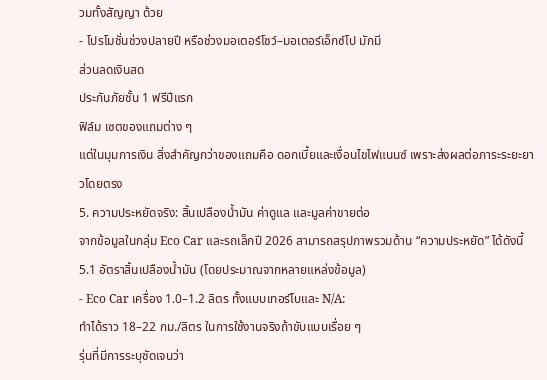วมทั้งสัญญา ด้วย
- โปรโมชั่นช่วงปลายปี หรือช่วงมอเตอร์โชว์–มอเตอร์เอ็กซ์โป มักมี
ส่วนลดเงินสด
ประกันภัยชั้น 1 ฟรีปีแรก
ฟิล์ม เซตของแถมต่าง ๆ
แต่ในมุมการเงิน สิ่งสำคัญกว่าของแถมคือ ดอกเบี้ยและเงื่อนไขไฟแนนซ์ เพราะส่งผลต่อภาระระยะยาวโดยตรง
5. ความประหยัดจริง: สิ้นเปลืองน้ำมัน ค่าดูแล และมูลค่าขายต่อ
จากข้อมูลในกลุ่ม Eco Car และรถเล็กปี 2026 สามารถสรุปภาพรวมด้าน “ความประหยัด” ได้ดังนี้
5.1 อัตราสิ้นเปลืองน้ำมัน (โดยประมาณจากหลายแหล่งข้อมูล)
- Eco Car เครื่อง 1.0–1.2 ลิตร ทั้งแบบเทอร์โบและ N/A:
ทำได้ราว 18–22 กม./ลิตร ในการใช้งานจริงถ้าขับแบบเรื่อย ๆ
รุ่นที่มีการระบุชัดเจนว่า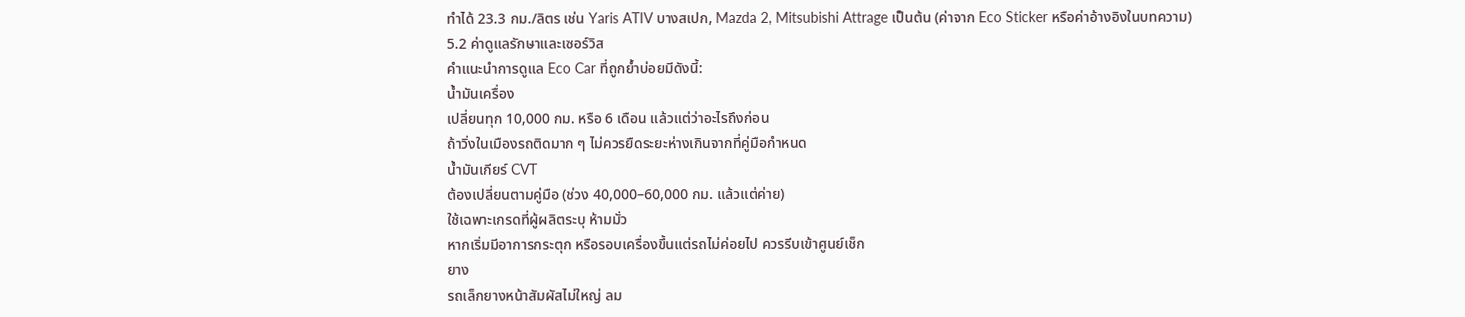ทำได้ 23.3 กม./ลิตร เช่น Yaris ATIV บางสเปก, Mazda 2, Mitsubishi Attrage เป็นต้น (ค่าจาก Eco Sticker หรือค่าอ้างอิงในบทความ)
5.2 ค่าดูแลรักษาและเซอร์วิส
คำแนะนำการดูแล Eco Car ที่ถูกย้ำบ่อยมีดังนี้:
น้ำมันเครื่อง
เปลี่ยนทุก 10,000 กม. หรือ 6 เดือน แล้วแต่ว่าอะไรถึงก่อน
ถ้าวิ่งในเมืองรถติดมาก ๆ ไม่ควรยืดระยะห่างเกินจากที่คู่มือกำหนด
น้ำมันเกียร์ CVT
ต้องเปลี่ยนตามคู่มือ (ช่วง 40,000–60,000 กม. แล้วแต่ค่าย)
ใช้เฉพาะเกรดที่ผู้ผลิตระบุ ห้ามมั่ว
หากเริ่มมีอาการกระตุก หรือรอบเครื่องขึ้นแต่รถไม่ค่อยไป ควรรีบเข้าศูนย์เช็ก
ยาง
รถเล็กยางหน้าสัมผัสไม่ใหญ่ ลม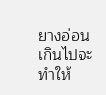ยางอ่อนเกินไปจะทำให้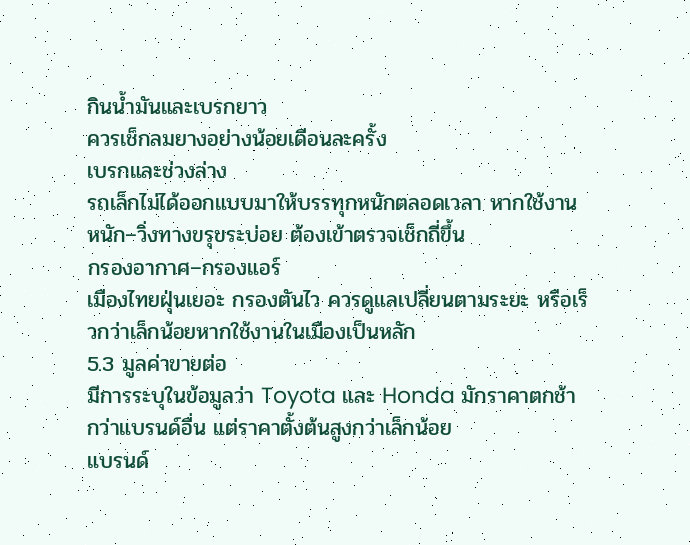กินน้ำมันและเบรกยาว
ควรเช็กลมยางอย่างน้อยเดือนละครั้ง
เบรกและช่วงล่าง
รถเล็กไม่ได้ออกแบบมาให้บรรทุกหนักตลอดเวลา หากใช้งานหนัก–วิ่งทางขรุขระบ่อย ต้องเข้าตรวจเช็กถี่ขึ้น
กรองอากาศ–กรองแอร์
เมืองไทยฝุ่นเยอะ กรองตันไว ควรดูแลเปลี่ยนตามระยะ หรือเร็วกว่าเล็กน้อยหากใช้งานในเมืองเป็นหลัก
5.3 มูลค่าขายต่อ
มีการระบุในข้อมูลว่า Toyota และ Honda มักราคาตกช้ากว่าแบรนด์อื่น แต่ราคาตั้งต้นสูงกว่าเล็กน้อย
แบรนด์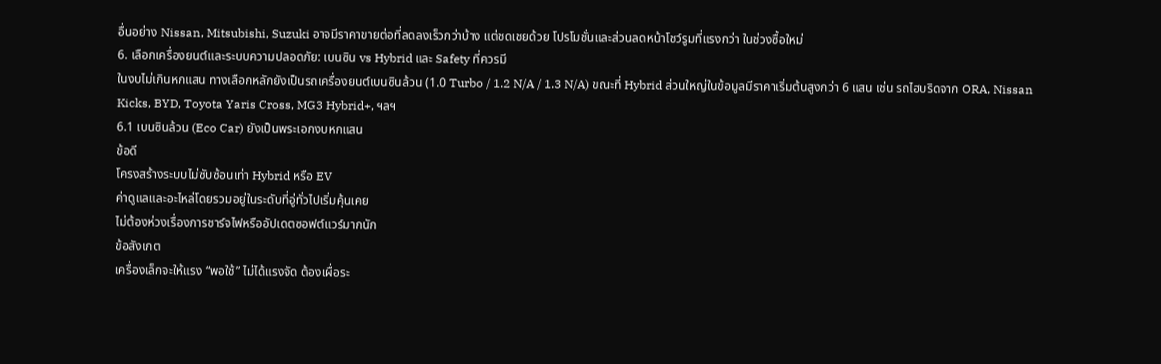อื่นอย่าง Nissan, Mitsubishi, Suzuki อาจมีราคาขายต่อที่ลดลงเร็วกว่าบ้าง แต่ชดเชยด้วย โปรโมชั่นและส่วนลดหน้าโชว์รูมที่แรงกว่า ในช่วงซื้อใหม่
6. เลือกเครื่องยนต์และระบบความปลอดภัย: เบนซิน vs Hybrid และ Safety ที่ควรมี
ในงบไม่เกินหกแสน ทางเลือกหลักยังเป็นรถเครื่องยนต์เบนซินล้วน (1.0 Turbo / 1.2 N/A / 1.3 N/A) ขณะที่ Hybrid ส่วนใหญ่ในข้อมูลมีราคาเริ่มต้นสูงกว่า 6 แสน เช่น รถไฮบริดจาก ORA, Nissan Kicks, BYD, Toyota Yaris Cross, MG3 Hybrid+, ฯลฯ
6.1 เบนซินล้วน (Eco Car) ยังเป็นพระเอกงบหกแสน
ข้อดี
โครงสร้างระบบไม่ซับซ้อนเท่า Hybrid หรือ EV
ค่าดูแลและอะไหล่โดยรวมอยู่ในระดับที่อู่ทั่วไปเริ่มคุ้นเคย
ไม่ต้องห่วงเรื่องการชาร์จไฟหรืออัปเดตซอฟต์แวร์มากนัก
ข้อสังเกต
เครื่องเล็กจะให้แรง “พอใช้” ไม่ได้แรงจัด ต้องเผื่อระ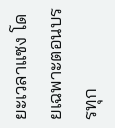ยะเวลาแซง โดยเฉพาะตอนบรรทุก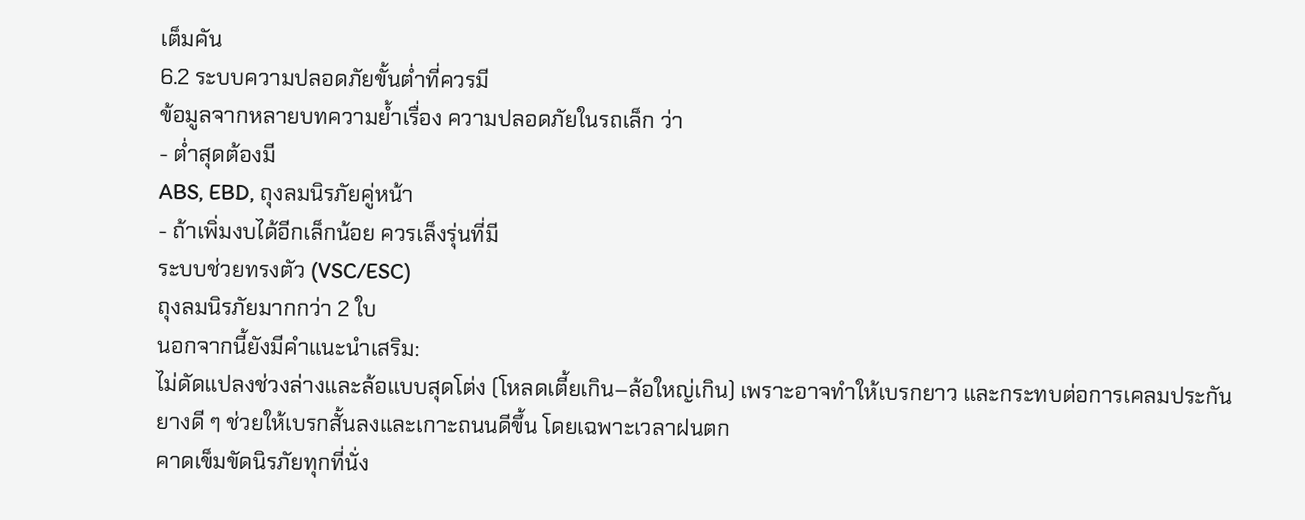เต็มคัน
6.2 ระบบความปลอดภัยขั้นต่ำที่ควรมี
ข้อมูลจากหลายบทความย้ำเรื่อง ความปลอดภัยในรถเล็ก ว่า
- ต่ำสุดต้องมี
ABS, EBD, ถุงลมนิรภัยคู่หน้า
- ถ้าเพิ่มงบได้อีกเล็กน้อย ควรเล็งรุ่นที่มี
ระบบช่วยทรงตัว (VSC/ESC)
ถุงลมนิรภัยมากกว่า 2 ใบ
นอกจากนี้ยังมีคำแนะนำเสริม:
ไม่ดัดแปลงช่วงล่างและล้อแบบสุดโต่ง (โหลดเตี้ยเกิน–ล้อใหญ่เกิน) เพราะอาจทำให้เบรกยาว และกระทบต่อการเคลมประกัน
ยางดี ๆ ช่วยให้เบรกสั้นลงและเกาะถนนดีขึ้น โดยเฉพาะเวลาฝนตก
คาดเข็มขัดนิรภัยทุกที่นั่ง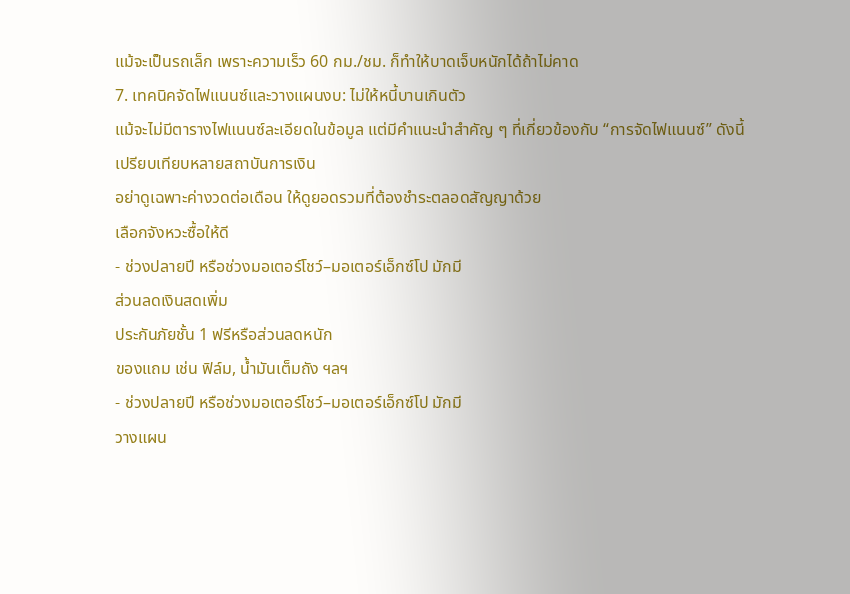แม้จะเป็นรถเล็ก เพราะความเร็ว 60 กม./ชม. ก็ทำให้บาดเจ็บหนักได้ถ้าไม่คาด
7. เทคนิคจัดไฟแนนซ์และวางแผนงบ: ไม่ให้หนี้บานเกินตัว
แม้จะไม่มีตารางไฟแนนซ์ละเอียดในข้อมูล แต่มีคำแนะนำสำคัญ ๆ ที่เกี่ยวข้องกับ “การจัดไฟแนนซ์” ดังนี้
เปรียบเทียบหลายสถาบันการเงิน
อย่าดูเฉพาะค่างวดต่อเดือน ให้ดูยอดรวมที่ต้องชำระตลอดสัญญาด้วย
เลือกจังหวะซื้อให้ดี
- ช่วงปลายปี หรือช่วงมอเตอร์โชว์–มอเตอร์เอ็กซ์โป มักมี
ส่วนลดเงินสดเพิ่ม
ประกันภัยชั้น 1 ฟรีหรือส่วนลดหนัก
ของแถม เช่น ฟิล์ม, น้ำมันเต็มถัง ฯลฯ
- ช่วงปลายปี หรือช่วงมอเตอร์โชว์–มอเตอร์เอ็กซ์โป มักมี
วางแผน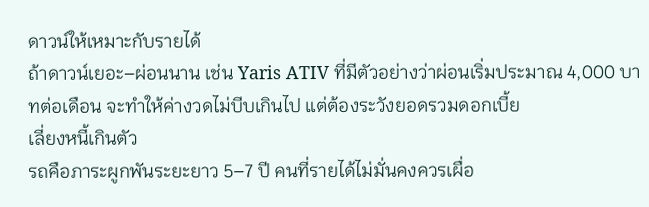ดาวน์ให้เหมาะกับรายได้
ถ้าดาวน์เยอะ–ผ่อนนาน เช่น Yaris ATIV ที่มีตัวอย่างว่าผ่อนเริ่มประมาณ 4,000 บาทต่อเดือน จะทำให้ค่างวดไม่บีบเกินไป แต่ต้องระวังยอดรวมดอกเบี้ย
เลี่ยงหนี้เกินตัว
รถคือภาระผูกพันระยะยาว 5–7 ปี คนที่รายได้ไม่มั่นคงควรเผื่อ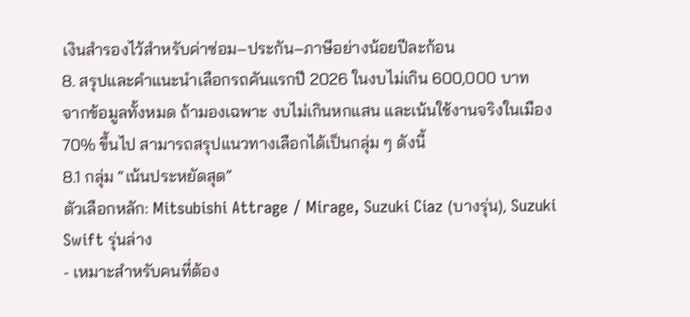เงินสำรองไว้สำหรับค่าซ่อม–ประกัน–ภาษีอย่างน้อยปีละก้อน
8. สรุปและคำแนะนำเลือกรถคันแรกปี 2026 ในงบไม่เกิน 600,000 บาท
จากข้อมูลทั้งหมด ถ้ามองเฉพาะ งบไม่เกินหกแสน และเน้นใช้งานจริงในเมือง 70% ขึ้นไป สามารถสรุปแนวทางเลือกได้เป็นกลุ่ม ๆ ดังนี้
8.1 กลุ่ม “เน้นประหยัดสุด”
ตัวเลือกหลัก: Mitsubishi Attrage / Mirage, Suzuki Ciaz (บางรุ่น), Suzuki Swift รุ่นล่าง
- เหมาะสำหรับคนที่ต้อง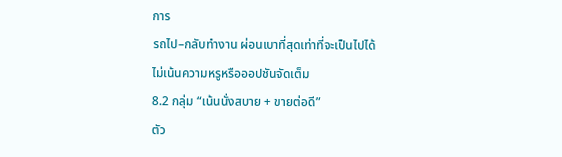การ
รถไป–กลับทำงาน ผ่อนเบาที่สุดเท่าที่จะเป็นไปได้
ไม่เน้นความหรูหรือออปชันจัดเต็ม
8.2 กลุ่ม “เน้นนั่งสบาย + ขายต่อดี”
ตัว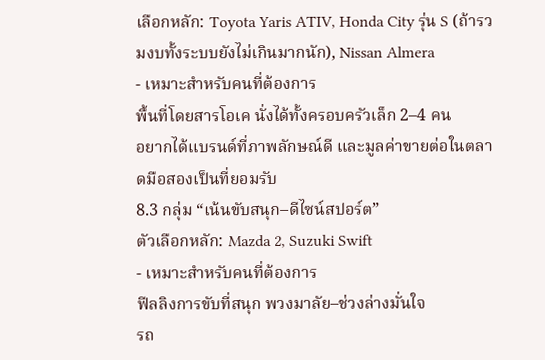เลือกหลัก: Toyota Yaris ATIV, Honda City รุ่น S (ถ้ารวมงบทั้งระบบยังไม่เกินมากนัก), Nissan Almera
- เหมาะสำหรับคนที่ต้องการ
พื้นที่โดยสารโอเค นั่งได้ทั้งครอบครัวเล็ก 2–4 คน
อยากได้แบรนด์ที่ภาพลักษณ์ดี และมูลค่าขายต่อในตลาดมือสองเป็นที่ยอมรับ
8.3 กลุ่ม “เน้นขับสนุก–ดีไซน์สปอร์ต”
ตัวเลือกหลัก: Mazda 2, Suzuki Swift
- เหมาะสำหรับคนที่ต้องการ
ฟีลลิงการขับที่สนุก พวงมาลัย–ช่วงล่างมั่นใจ
รถ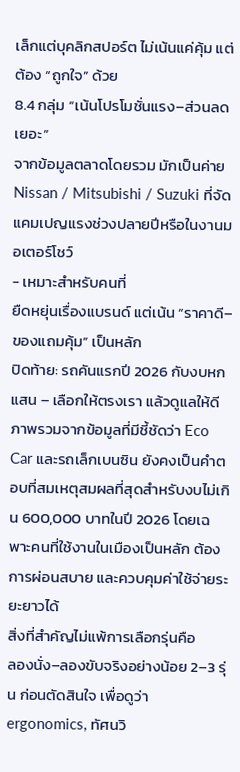เล็กแต่บุคลิกสปอร์ต ไม่เน้นแค่คุ้ม แต่ต้อง “ถูกใจ” ด้วย
8.4 กลุ่ม “เน้นโปรโมชั่นแรง–ส่วนลดเยอะ”
จากข้อมูลตลาดโดยรวม มักเป็นค่าย Nissan / Mitsubishi / Suzuki ที่จัดแคมเปญแรงช่วงปลายปีหรือในงานมอเตอร์โชว์
- เหมาะสำหรับคนที่
ยืดหยุ่นเรื่องแบรนด์ แต่เน้น “ราคาดี–ของแถมคุ้ม” เป็นหลัก
ปิดท้าย: รถคันแรกปี 2026 กับงบหกแสน – เลือกให้ตรงเรา แล้วดูแลให้ดี
ภาพรวมจากข้อมูลที่มีชี้ชัดว่า Eco Car และรถเล็กเบนซิน ยังคงเป็นคำตอบที่สมเหตุสมผลที่สุดสำหรับงบไม่เกิน 600,000 บาทในปี 2026 โดยเฉพาะคนที่ใช้งานในเมืองเป็นหลัก ต้องการผ่อนสบาย และควบคุมค่าใช้จ่ายระยะยาวได้
สิ่งที่สำคัญไม่แพ้การเลือกรุ่นคือ
ลองนั่ง–ลองขับจริงอย่างน้อย 2–3 รุ่น ก่อนตัดสินใจ เพื่อดูว่า ergonomics, ทัศนวิ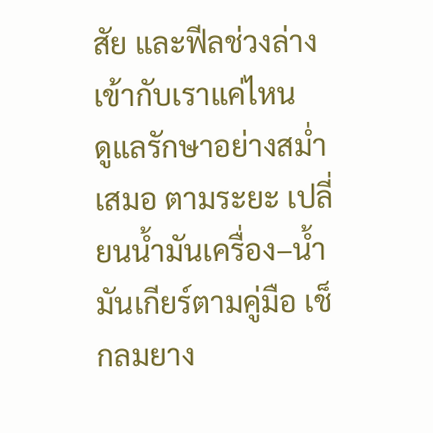สัย และฟีลช่วงล่างเข้ากับเราแค่ไหน
ดูแลรักษาอย่างสม่ำเสมอ ตามระยะ เปลี่ยนน้ำมันเครื่อง–น้ำมันเกียร์ตามคู่มือ เช็กลมยาง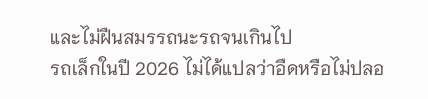และไม่ฝืนสมรรถนะรถจนเกินไป
รถเล็กในปี 2026 ไม่ได้แปลว่าอืดหรือไม่ปลอ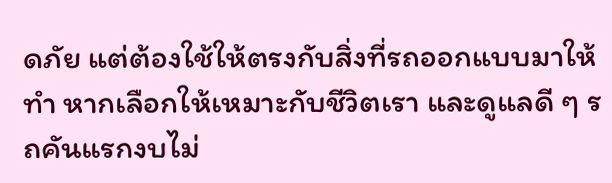ดภัย แต่ต้องใช้ให้ตรงกับสิ่งที่รถออกแบบมาให้ทำ หากเลือกให้เหมาะกับชีวิตเรา และดูแลดี ๆ รถคันแรกงบไม่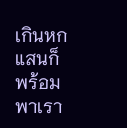เกินหกแสนก็พร้อมพาเรา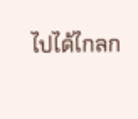ไปได้ไกลก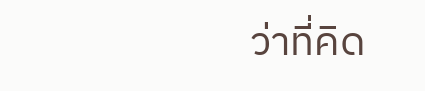ว่าที่คิด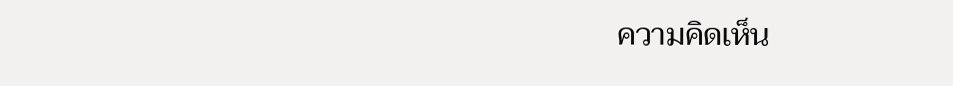ความคิดเห็น